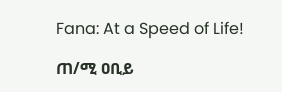Fana: At a Speed of Life!

ጠ/ሚ ዐቢይ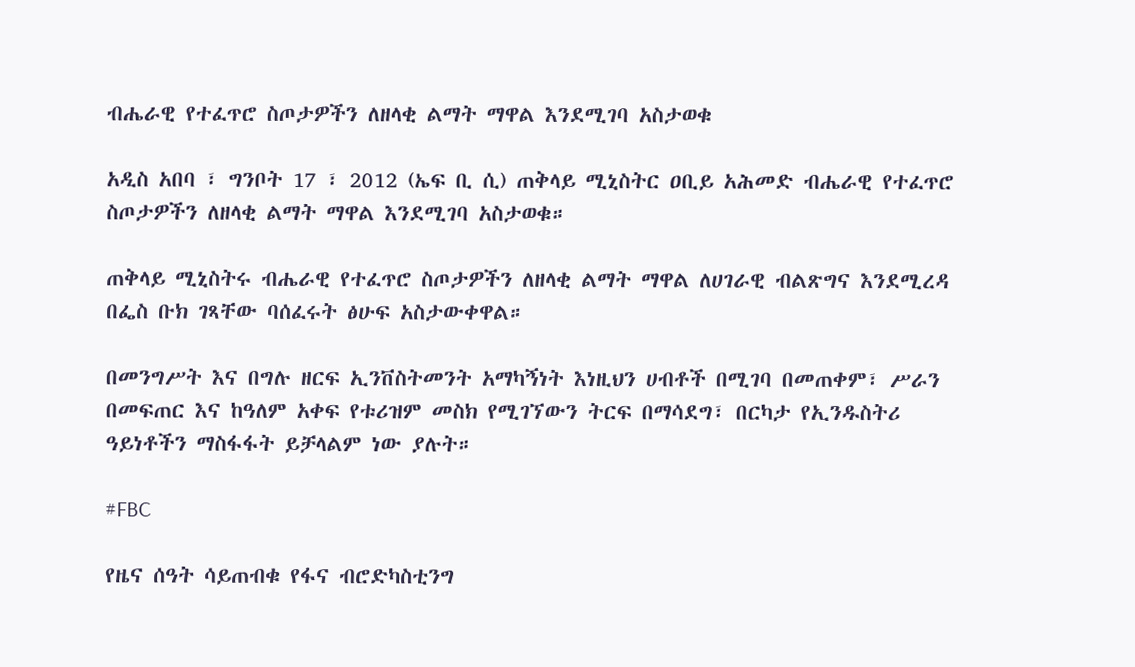ብሔራዊ የተፈጥሮ ስጦታዎችን ለዘላቂ ልማት ማዋል እንደሚገባ አስታወቁ

አዲስ አበባ ፣ ግንቦት 17 ፣ 2012 (ኤፍ ቢ ሲ) ጠቅላይ ሚኒስትር ዐቢይ አሕመድ ብሔራዊ የተፈጥሮ ስጦታዎችን ለዘላቂ ልማት ማዋል እንደሚገባ አስታወቁ።

ጠቅላይ ሚኒስትሩ ብሔራዊ የተፈጥሮ ስጦታዎችን ለዘላቂ ልማት ማዋል ለሀገራዊ ብልጽግና እንደሚረዳ በፌስ ቡክ ገጻቸው ባሰፈሩት ፅሁፍ አስታውቀዋል።

በመንግሥት እና በግሉ ዘርፍ ኢንቨስትመንት አማካኝነት እነዚህን ሀብቶች በሚገባ በመጠቀም፣ ሥራን በመፍጠር እና ከዓለም አቀፍ የቱሪዝም መስክ የሚገኘውን ትርፍ በማሳደግ፣ በርካታ የኢንዱስትሪ ዓይነቶችን ማስፋፋት ይቻላልም ነው ያሉት።

#FBC

የዜና ሰዓት ሳይጠብቁ የፋና ብሮድካስቲንግ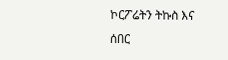ኮርፖሬትን ትኩስ እና ሰበር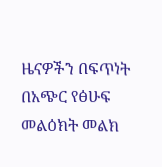ዜናዎችን በፍጥነት በአጭር የፅሁፍ መልዕክት መልክ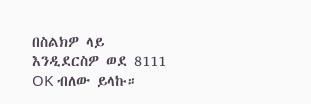በስልክዎ ላይ እንዲደርስዎ ወደ 8111 OK ብለው ይላኩ።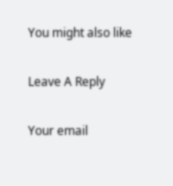You might also like

Leave A Reply

Your email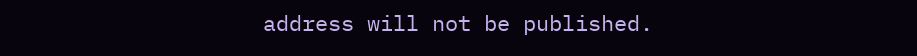address will not be published.